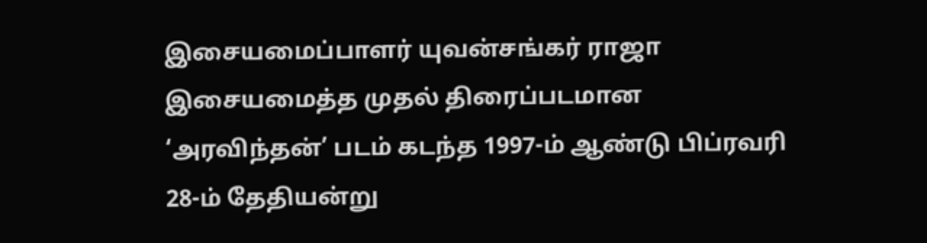இசையமைப்பாளர் யுவன்சங்கர் ராஜா இசையமைத்த முதல் திரைப்படமான ‘அரவிந்தன்’ படம் கடந்த 1997-ம் ஆண்டு பிப்ரவரி 28-ம் தேதியன்று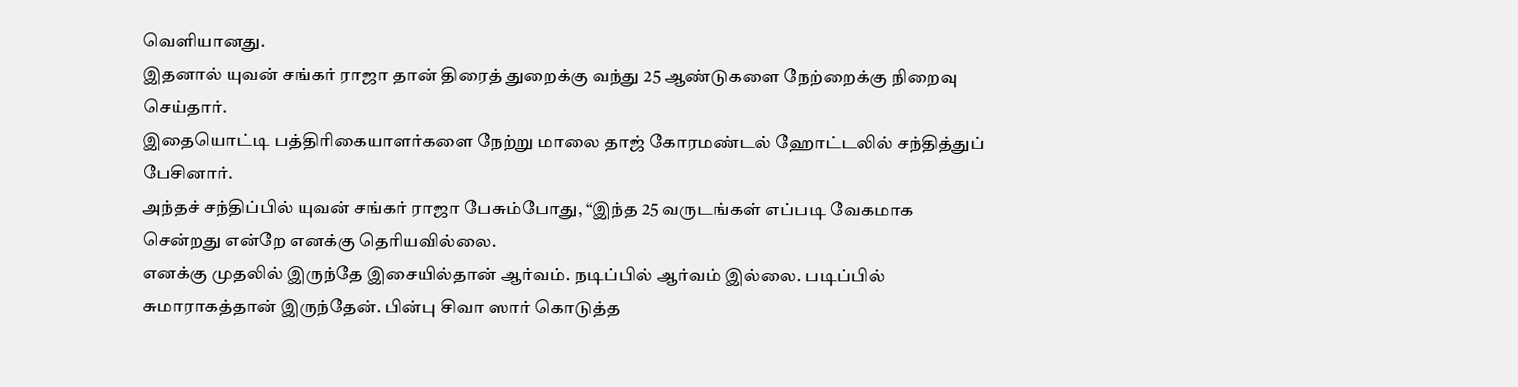வெளியானது.
இதனால் யுவன் சங்கர் ராஜா தான் திரைத் துறைக்கு வந்து 25 ஆண்டுகளை நேற்றைக்கு நிறைவு செய்தார்.
இதையொட்டி பத்திரிகையாளர்களை நேற்று மாலை தாஜ் கோரமண்டல் ஹோட்டலில் சந்தித்துப் பேசினார்.
அந்தச் சந்திப்பில் யுவன் சங்கர் ராஜா பேசும்போது, “இந்த 25 வருடங்கள் எப்படி வேகமாக சென்றது என்றே எனக்கு தெரியவில்லை.
எனக்கு முதலில் இருந்தே இசையில்தான் ஆர்வம். நடிப்பில் ஆர்வம் இல்லை. படிப்பில் சுமாராகத்தான் இருந்தேன். பின்பு சிவா ஸார் கொடுத்த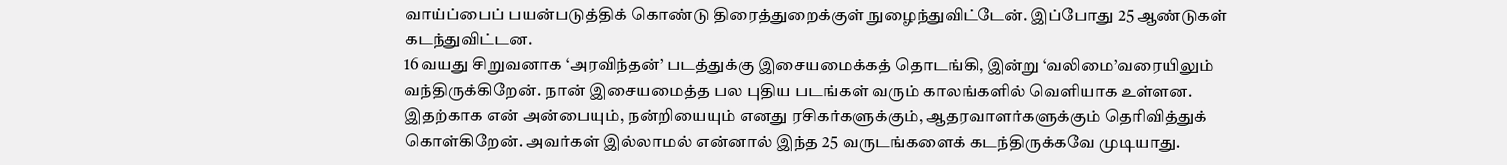வாய்ப்பைப் பயன்படுத்திக் கொண்டு திரைத்துறைக்குள் நுழைந்துவிட்டேன். இப்போது 25 ஆண்டுகள் கடந்துவிட்டன.
16 வயது சிறுவனாக ‘அரவிந்தன்’ படத்துக்கு இசையமைக்கத் தொடங்கி, இன்று ‘வலிமை’வரையிலும் வந்திருக்கிறேன். நான் இசையமைத்த பல புதிய படங்கள் வரும் காலங்களில் வெளியாக உள்ளன.
இதற்காக என் அன்பையும், நன்றியையும் எனது ரசிகர்களுக்கும், ஆதரவாளர்களுக்கும் தெரிவித்துக் கொள்கிறேன். அவர்கள் இல்லாமல் என்னால் இந்த 25 வருடங்களைக் கடந்திருக்கவே முடியாது.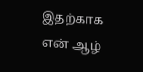இதற்காக என் ஆழ்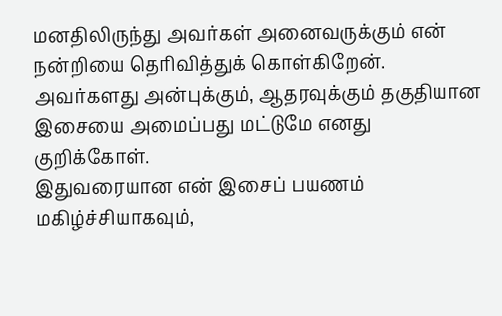மனதிலிருந்து அவர்கள் அனைவருக்கும் என் நன்றியை தெரிவித்துக் கொள்கிறேன். அவர்களது அன்புக்கும், ஆதரவுக்கும் தகுதியான இசையை அமைப்பது மட்டுமே எனது குறிக்கோள்.
இதுவரையான என் இசைப் பயணம் மகிழ்ச்சியாகவும்,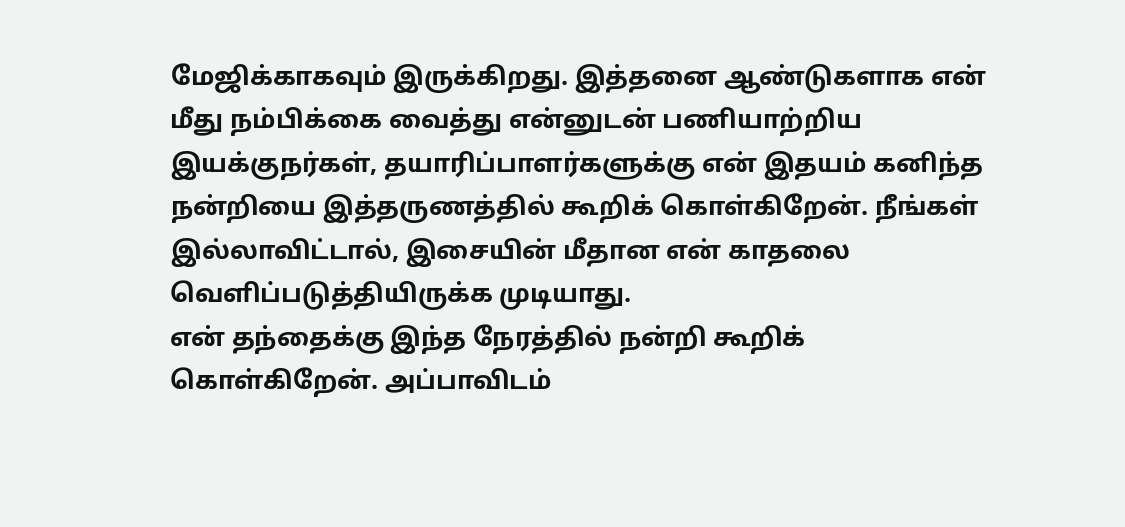மேஜிக்காகவும் இருக்கிறது. இத்தனை ஆண்டுகளாக என் மீது நம்பிக்கை வைத்து என்னுடன் பணியாற்றிய இயக்குநர்கள், தயாரிப்பாளர்களுக்கு என் இதயம் கனிந்த நன்றியை இத்தருணத்தில் கூறிக் கொள்கிறேன். நீங்கள் இல்லாவிட்டால், இசையின் மீதான என் காதலை வெளிப்படுத்தியிருக்க முடியாது.
என் தந்தைக்கு இந்த நேரத்தில் நன்றி கூறிக் கொள்கிறேன். அப்பாவிடம்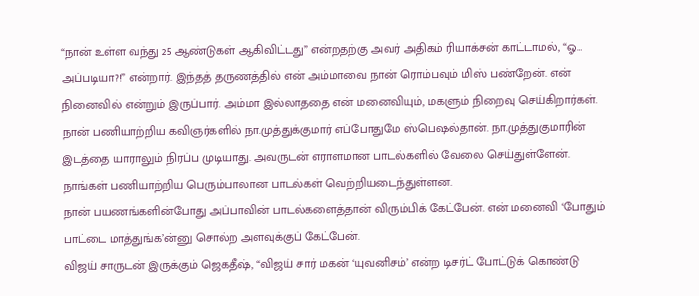“நான் உள்ள வந்து 25 ஆண்டுகள் ஆகிவிட்டது” என்றதற்கு அவர் அதிகம் ரியாக்சன் காட்டாமல், “ஓ… அப்படியா?!” என்றார். இந்தத் தருணத்தில் என் அம்மாவை நான் ரொம்பவும் மிஸ் பண்றேன். என் நினைவில் என்றும் இருப்பார். அம்மா இல்லாததை என் மனைவியும், மகளும் நிறைவு செய்கிறார்கள்.
நான் பணியாற்றிய கவிஞர்களில் நா.முத்துக்குமார் எப்போதுமே ஸ்பெஷல்தான். நா.முத்துகுமாரின் இடத்தை யாராலும் நிரப்ப முடியாது. அவருடன் எராளமான பாடல்களில் வேலை செய்துள்ளேன். நாங்கள் பணியாற்றிய பெரும்பாலான பாடல்கள் வெற்றியடைந்துள்ளன.
நான் பயணங்களின்போது அப்பாவின் பாடல்களைத்தான் விரும்பிக் கேட்பேன். என் மனைவி ‘போதும் பாட்டை மாத்துங்க’ன்னு சொல்ற அளவுக்குப் கேட்பேன்.
விஜய் சாருடன் இருக்கும் ஜெகதீஷ், “விஜய் சார் மகன் ‘யுவனிசம்’ என்ற டிசர்ட் போட்டுக் கொண்டு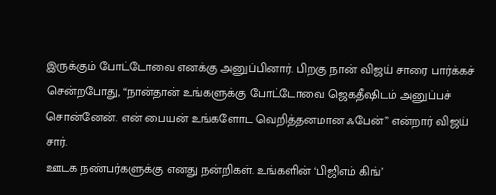இருக்கும் போட்டோவை எனக்கு அனுப்பினார். பிறகு நான் விஜய் சாரை பார்க்கச் சென்றபோது, “நான்தான் உங்களுக்கு போட்டோவை ஜெகதீஷிடம் அனுப்பச் சொன்னேன். என் பையன் உங்களோட வெறித்தனமான ஃபேன்” என்றார் விஜய் சார்.
ஊடக நண்பர்களுக்கு எனது நன்றிகள். உங்களின் ‘பிஜிஎம் கிங்’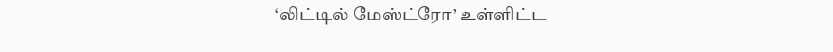‘லிட்டில் மேஸ்ட்ரோ’ உள்ளிட்ட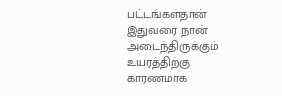பட்டங்கள்தான் இதுவரை நான் அடைந்திருக்கும் உயரத்திற்கு காரணமாக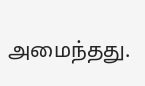அமைந்தது.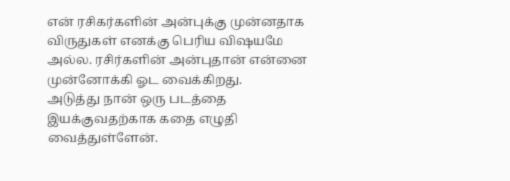என் ரசிகர்களின் அன்புக்கு முன்னதாக விருதுகள் எனக்கு பெரிய விஷயமே அல்ல. ரசிர்களின் அன்புதான் என்னை முன்னோக்கி ஓட வைக்கிறது.
அடுத்து நான் ஒரு படத்தை இயக்குவதற்காக கதை எழுதி வைத்துள்ளேன்.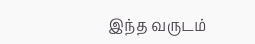இந்த வருடம்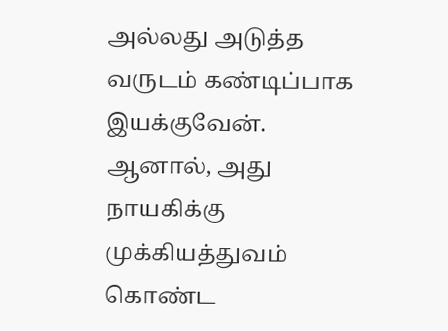அல்லது அடுத்த வருடம் கண்டிப்பாக இயக்குவேன். ஆனால், அது நாயகிக்கு முக்கியத்துவம் கொண்ட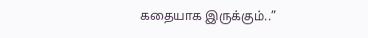கதையாக இருக்கும்..”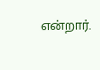என்றார்.